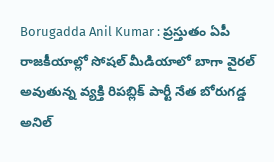Borugadda Anil Kumar : ప్రస్తుతం ఏపీ రాజకీయాల్లో సోషల్ మీడియాలో బాగా వైరల్ అవుతున్న వ్యక్తి రిపబ్లిక్ పార్టీ నేత బోరుగడ్డ అనిల్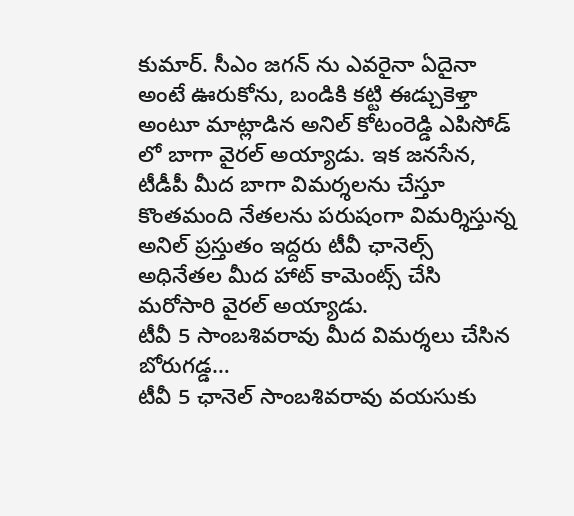కుమార్. సీఎం జగన్ ను ఎవరైనా ఏదైనా అంటే ఊరుకోను, బండికి కట్టి ఈడ్చుకెళ్తా అంటూ మాట్లాడిన అనిల్ కోటంరెడ్డి ఎపిసోడ్ లో బాగా వైరల్ అయ్యాడు. ఇక జనసేన, టీడీపీ మీద బాగా విమర్శలను చేస్తూ కొంతమంది నేతలను పరుషంగా విమర్శిస్తున్న అనిల్ ప్రస్తుతం ఇద్దరు టీవీ ఛానెల్స్ అధినేతల మీద హాట్ కామెంట్స్ చేసి మరోసారి వైరల్ అయ్యాడు.
టీవీ 5 సాంబశివరావు మీద విమర్శలు చేసిన బోరుగడ్డ…
టీవీ 5 ఛానెల్ సాంబశివరావు వయసుకు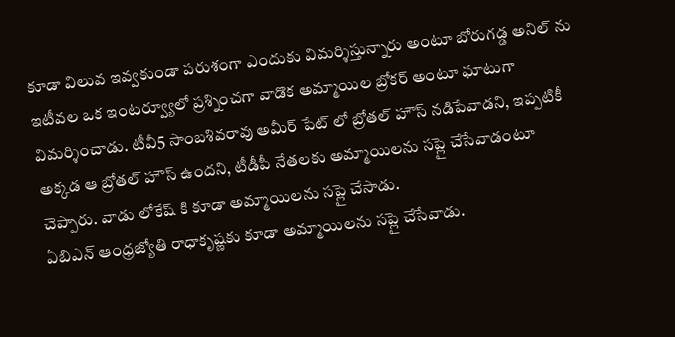కూడా విలువ ఇవ్వకుండా పరుశంగా ఎందుకు విమర్శిస్తున్నారు అంటూ బోరుగడ్డ అనిల్ ను ఇటీవల ఒక ఇంటర్వ్యూలో ప్రశ్నించగా వాడొక అమ్మాయిల బ్రోకర్ అంటూ ఘాటుగా విమర్శించాడు. టీవీ5 సాంబశివరావు అమీర్ పేట్ లో బ్రోతల్ హౌస్ నడిపేవాడని, ఇప్పటికీ అక్కడ ఆ బ్రోతల్ హౌస్ ఉందని, టీడీపీ నేతలకు అమ్మాయిలను సప్లై చేసేవాడంటూ చెప్పారు. వాడు లోకేష్ కి కూడా అమ్మాయిలను సప్లై చేసాడు.
ఏబిఎన్ ఆంధ్రజ్యోతి రాధాకృష్ణకు కూడా అమ్మాయిలను సప్లై చేసేవాడు.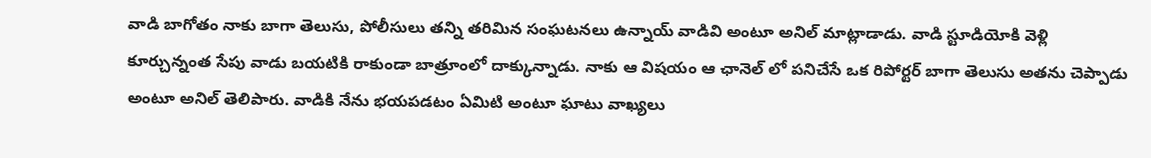వాడి బాగోతం నాకు బాగా తెలుసు, పోలీసులు తన్ని తరిమిన సంఘటనలు ఉన్నాయ్ వాడివి అంటూ అనిల్ మాట్లాడాడు. వాడి స్టూడియోకి వెళ్లి కూర్చున్నంత సేపు వాడు బయటికి రాకుండా బాత్రూంలో దాక్కున్నాడు. నాకు ఆ విషయం ఆ ఛానెల్ లో పనిచేసే ఒక రిపోర్టర్ బాగా తెలుసు అతను చెప్పాడు అంటూ అనిల్ తెలిపారు. వాడికి నేను భయపడటం ఏమిటి అంటూ ఘాటు వాఖ్యలు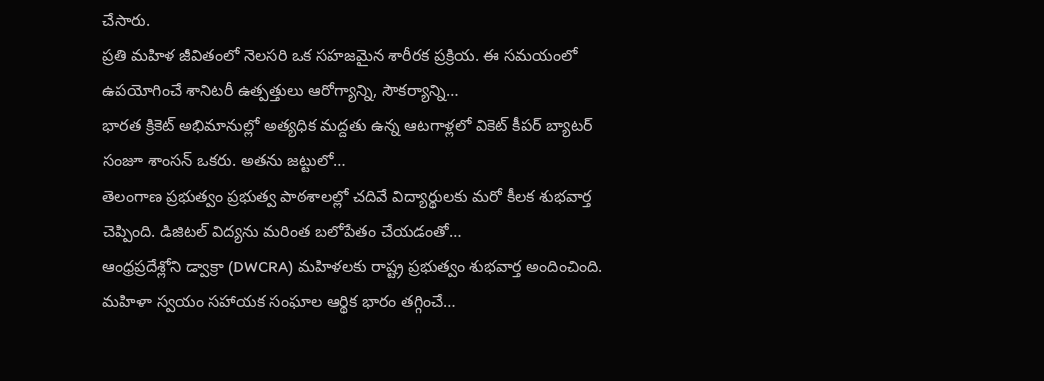చేసారు.
ప్రతి మహిళ జీవితంలో నెలసరి ఒక సహజమైన శారీరక ప్రక్రియ. ఈ సమయంలో ఉపయోగించే శానిటరీ ఉత్పత్తులు ఆరోగ్యాన్ని, సౌకర్యాన్ని…
భారత క్రికెట్ అభిమానుల్లో అత్యధిక మద్దతు ఉన్న ఆటగాళ్లలో వికెట్ కీపర్ బ్యాటర్ సంజూ శాంసన్ ఒకరు. అతను జట్టులో…
తెలంగాణ ప్రభుత్వం ప్రభుత్వ పాఠశాలల్లో చదివే విద్యార్థులకు మరో కీలక శుభవార్త చెప్పింది. డిజిటల్ విద్యను మరింత బలోపేతం చేయడంతో…
ఆంధ్రప్రదేశ్లోని డ్వాక్రా (DWCRA) మహిళలకు రాష్ట్ర ప్రభుత్వం శుభవార్త అందించింది. మహిళా స్వయం సహాయక సంఘాల ఆర్థిక భారం తగ్గించే…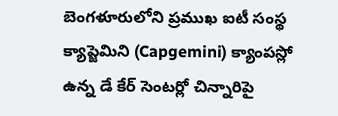బెంగళూరులోని ప్రముఖ ఐటీ సంస్థ క్యాప్జెమిని (Capgemini) క్యాంపస్లో ఉన్న డే కేర్ సెంటర్లో చిన్నారిపై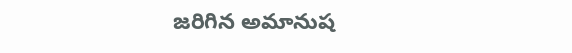జరిగిన అమానుష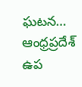ఘటన…
ఆంధ్రప్రదేశ్ ఉప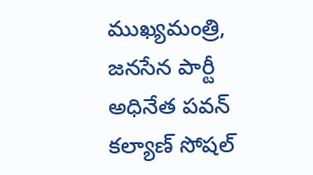ముఖ్యమంత్రి, జనసేన పార్టీ అధినేత పవన్ కల్యాణ్ సోషల్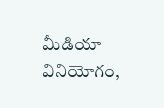మీడియా వినియోగం,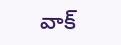వాక్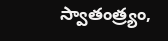స్వాతంత్ర్యం,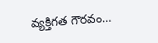వ్యక్తిగత గౌరవం…